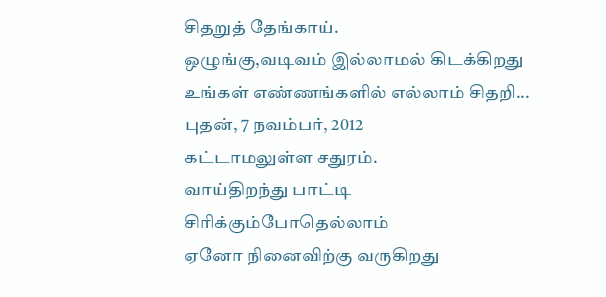சிதறுத் தேங்காய்.
ஒழுங்கு,வடிவம் இல்லாமல் கிடக்கிறது உங்கள் எண்ணங்களில் எல்லாம் சிதறி...
புதன், 7 நவம்பர், 2012
கட்டாமலுள்ள சதுரம்.
வாய்திறந்து பாட்டி சிரிக்கும்போதெல்லாம்
ஏனோ நினைவிற்கு வருகிறது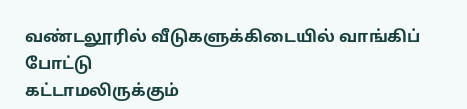வண்டலூரில் வீடுகளுக்கிடையில் வாங்கிப் போட்டு
கட்டாமலிருக்கும்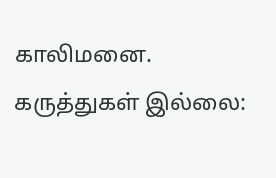காலிமனை.
கருத்துகள் இல்லை: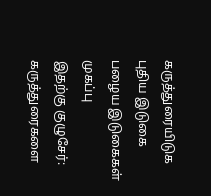கருத்துரையிடுக
புதிய இடுகை
பழைய இடுகைகள்
முகப்பு
இதற்கு குழுசேர்:
கருத்துரைகளை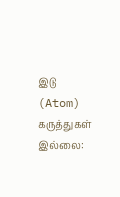இடு (Atom)
கருத்துகள் இல்லை: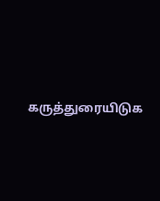கருத்துரையிடுக